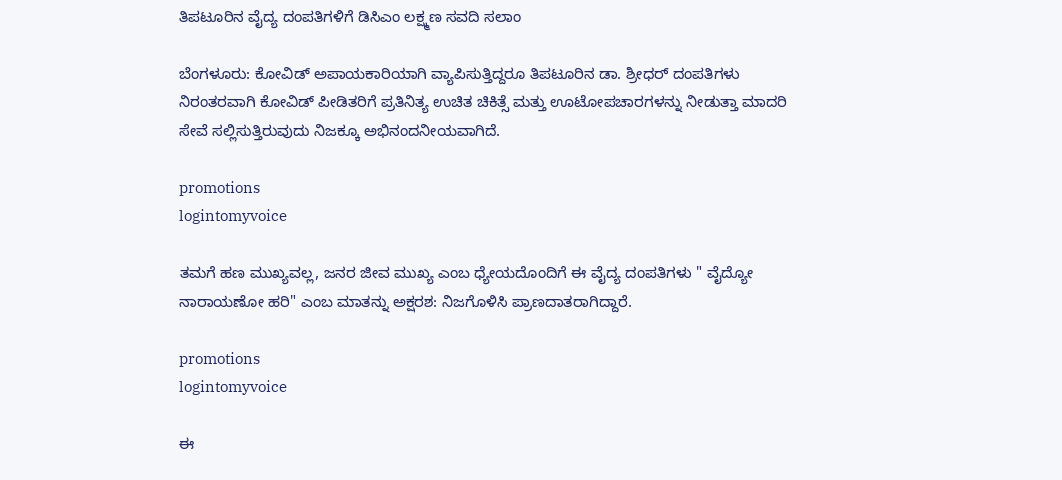ತಿಪಟೂರಿನ ವೈದ್ಯ ದಂಪತಿಗಳಿಗೆ ಡಿಸಿಎಂ ಲಕ್ಷ್ಮಣ ಸವದಿ ಸಲಾಂ

ಬೆಂಗಳೂರು: ಕೋವಿಡ್ ಅಪಾಯಕಾರಿಯಾಗಿ ವ್ಯಾಪಿಸುತ್ತಿದ್ದರೂ ತಿಪಟೂರಿನ ಡಾ. ಶ್ರೀಧರ್ ದಂಪತಿಗಳು ನಿರಂತರವಾಗಿ ಕೋವಿಡ್ ಪೀಡಿತರಿಗೆ ಪ್ರತಿನಿತ್ಯ ಉಚಿತ ಚಿಕಿತ್ಸೆ ಮತ್ತು ಊಟೋಪಚಾರಗಳನ್ನು ನೀಡುತ್ತಾ ಮಾದರಿ ಸೇವೆ ಸಲ್ಲಿಸುತ್ತಿರುವುದು ನಿಜಕ್ಕೂ ಅಭಿನಂದನೀಯವಾಗಿದೆ.

promotions
logintomyvoice

ತಮಗೆ ಹಣ ಮುಖ್ಯವಲ್ಲ, ಜನರ ಜೀವ ಮುಖ್ಯ ಎಂಬ ಧ್ಯೇಯದೊಂದಿಗೆ ಈ ವೈದ್ಯ ದಂಪತಿಗಳು " ವೈದ್ಯೋ ನಾರಾಯಣೋ ಹರಿ" ಎಂಬ ಮಾತನ್ನು ಅಕ್ಷರಶ: ನಿಜಗೊಳಿಸಿ ಪ್ರಾಣದಾತರಾಗಿದ್ದಾರೆ.

promotions
logintomyvoice

ಈ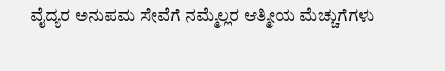ವೈದ್ಯರ ಅನುಪಮ ಸೇವೆಗೆ ನಮ್ಮೆಲ್ಲರ ಆತ್ಮೀಯ ಮೆಚ್ಚುಗೆಗಳು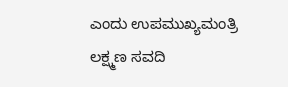ಎಂದು ಉಪಮುಖ್ಯಮಂತ್ರಿ ಲಕ್ಷ್ಮಣ ಸವದಿ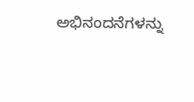ಅಭಿನಂದನೆಗಳನ್ನು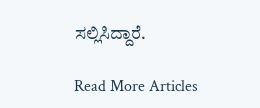ಸಲ್ಲಿಸಿದ್ದಾರೆ.

Read More Articles